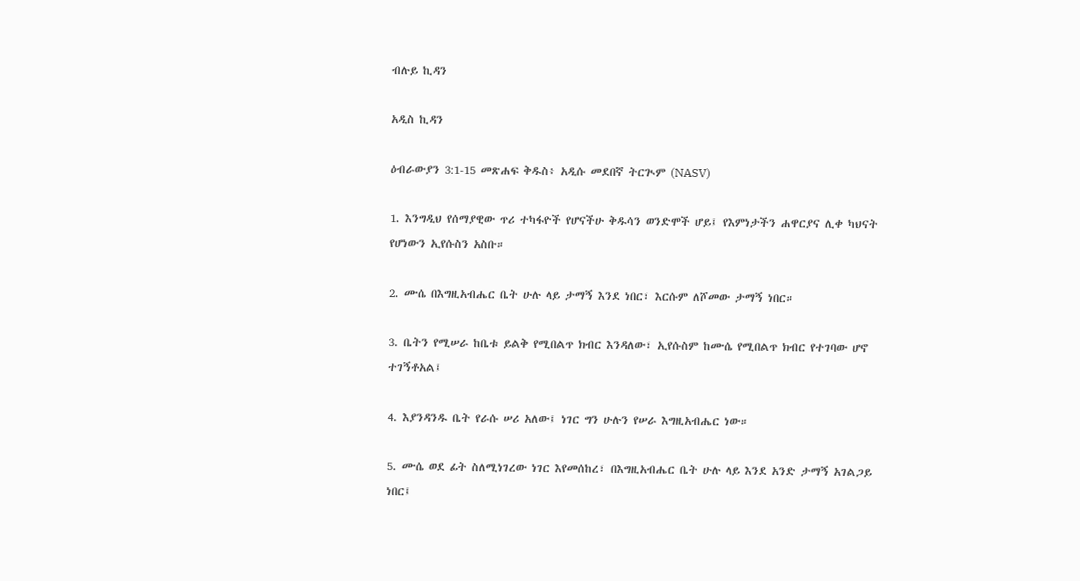ብሉይ ኪዳን

አዲስ ኪዳን

ዕብራውያን 3:1-15 መጽሐፍ ቅዱስ፥ አዲሱ መደበኛ ትርጒም (NASV)

1. እንግዲህ የሰማያዊው ጥሪ ተካፋዮች የሆናችሁ ቅዱሳን ወንድሞች ሆይ፤ የእምነታችን ሐዋርያና ሊቀ ካህናት የሆነውን ኢየሱስን አስቡ።

2. ሙሴ በእግዚአብሔር ቤት ሁሉ ላይ ታማኝ እንደ ነበር፣ እርሱም ለሾመው ታማኝ ነበር።

3. ቤትን የሚሠራ ከቤቱ ይልቅ የሚበልጥ ክብር እንዳለው፣ ኢየሱስም ከሙሴ የሚበልጥ ክብር የተገባው ሆኖ ተገኝቶአል፤

4. እያንዳንዱ ቤት የራሱ ሠሪ አለው፤ ነገር ግን ሁሉን የሠራ እግዚአብሔር ነው።

5. ሙሴ ወደ ፊት ስለሚነገረው ነገር እየመሰከረ፣ በእግዚአብሔር ቤት ሁሉ ላይ እንደ አንድ ታማኝ አገልጋይ ነበር፤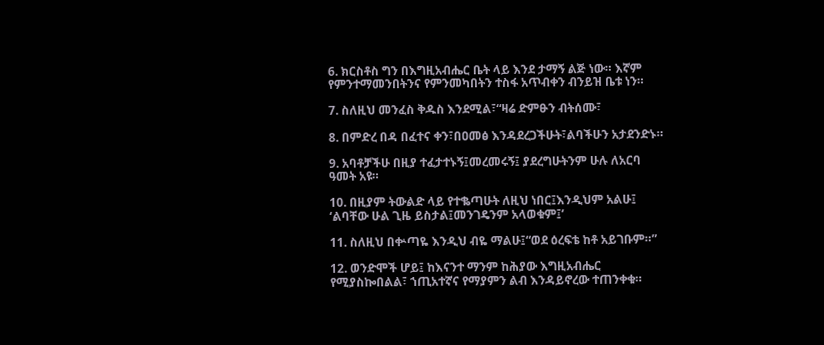6. ክርስቶስ ግን በእግዚአብሔር ቤት ላይ እንደ ታማኝ ልጅ ነው። እኛም የምንተማመንበትንና የምንመካበትን ተስፋ አጥብቀን ብንይዝ ቤቱ ነን።

7. ስለዚህ መንፈስ ቅዱስ እንደሚል፣“ዛሬ ድምፁን ብትሰሙ፣

8. በምድረ በዳ በፈተና ቀን፣በዐመፅ እንዳደረጋችሁት፣ልባችሁን አታደንድኑ።

9. አባቶቻችሁ በዚያ ተፈታተኑኝ፤መረመሩኝ፤ ያደረግሁትንም ሁሉ ለአርባ ዓመት አዩ።

10. በዚያም ትውልድ ላይ የተቈጣሁት ለዚህ ነበር፤እንዲህም አልሁ፤ ‘ልባቸው ሁል ጊዜ ይስታል፤መንገዴንም አላወቁም፤’

11. ስለዚህ በቍጣዬ እንዲህ ብዬ ማልሁ፤“ወደ ዕረፍቴ ከቶ አይገቡም።”

12. ወንድሞች ሆይ፤ ከእናንተ ማንም ከሕያው እግዚአብሔር የሚያስኰበልል፣ ኀጢአተኛና የማያምን ልብ እንዳይኖረው ተጠንቀቁ።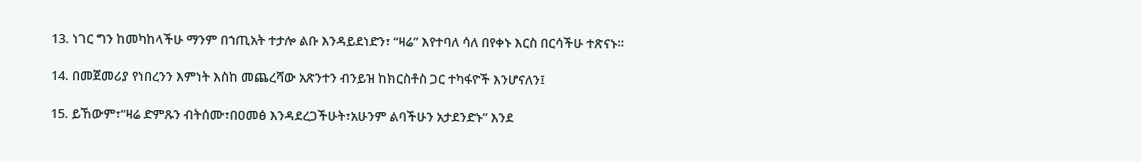13. ነገር ግን ከመካከላችሁ ማንም በኀጢአት ተታሎ ልቡ እንዳይደነድን፣ “ዛሬ” እየተባለ ሳለ በየቀኑ እርስ በርሳችሁ ተጽናኑ።

14. በመጀመሪያ የነበረንን እምነት እስከ መጨረሻው አጽንተን ብንይዝ ከክርስቶስ ጋር ተካፋዮች እንሆናለን፤

15. ይኸውም፣“ዛሬ ድምጹን ብትሰሙ፣በዐመፅ እንዳደረጋችሁት፣አሁንም ልባችሁን አታደንድኑ” እንደ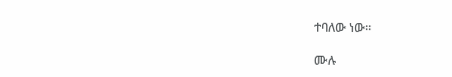ተባለው ነው።

ሙሉ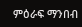ምዕራፍ ማንበብ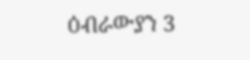ዕብራውያን 3